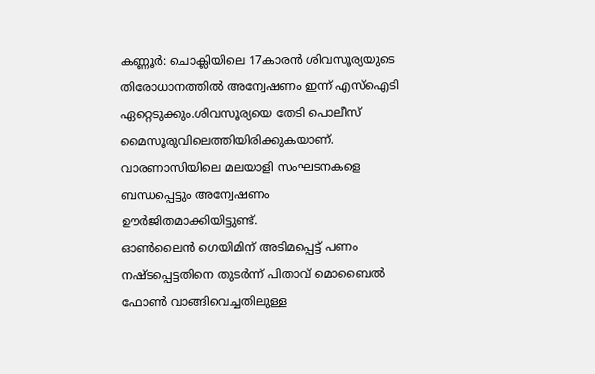കണ്ണൂർ: ചൊക്ലിയിലെ 17കാരൻ ശിവസൂര്യയുടെ തിരോധാനത്തിൽ അന്വേഷണം ഇന്ന് എസ്ഐടി ഏറ്റെടുക്കും.ശിവസൂര്യയെ തേടി പൊലീസ് മൈസൂരുവിലെത്തിയിരിക്കുകയാണ്. വാരണാസിയിലെ മലയാളി സംഘടനകളെ ബന്ധപ്പെട്ടും അന്വേഷണം ഊർജിതമാക്കിയിട്ടുണ്ട്.
ഓൺലൈൻ ഗെയിമിന് അടിമപ്പെട്ട് പണം നഷ്ടപ്പെട്ടതിനെ തുടർന്ന് പിതാവ് മൊബൈൽ ഫോൺ വാങ്ങിവെച്ചതിലുള്ള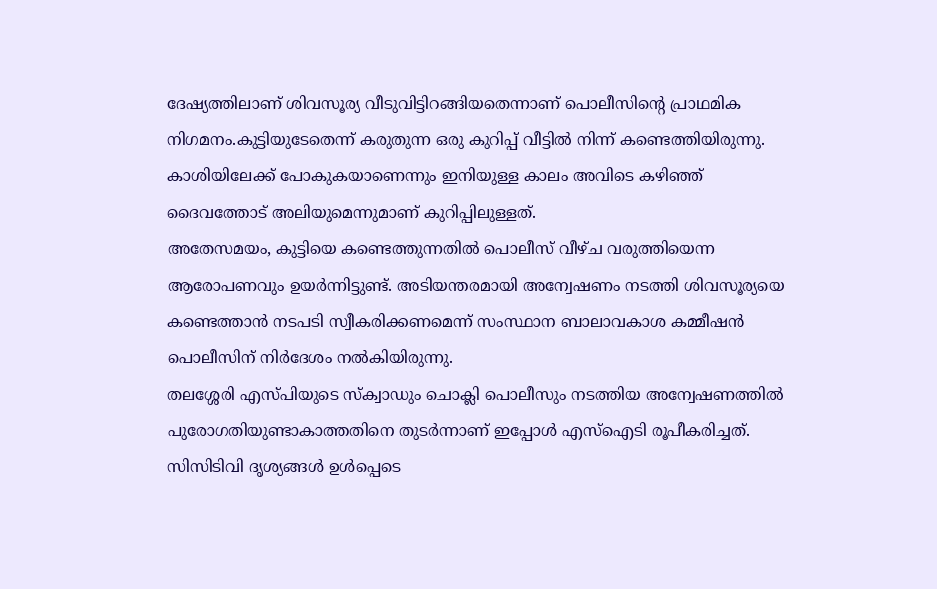ദേഷ്യത്തിലാണ് ശിവസൂര്യ വീടുവിട്ടിറങ്ങിയതെന്നാണ് പൊലീസിന്റെ പ്രാഥമിക നിഗമനം.കുട്ടിയുടേതെന്ന് കരുതുന്ന ഒരു കുറിപ്പ് വീട്ടിൽ നിന്ന് കണ്ടെത്തിയിരുന്നു. കാശിയിലേക്ക് പോകുകയാണെന്നും ഇനിയുള്ള കാലം അവിടെ കഴിഞ്ഞ് ദൈവത്തോട് അലിയുമെന്നുമാണ് കുറിപ്പിലുള്ളത്.
അതേസമയം, കുട്ടിയെ കണ്ടെത്തുന്നതിൽ പൊലീസ് വീഴ്ച വരുത്തിയെന്ന ആരോപണവും ഉയർന്നിട്ടുണ്ട്. അടിയന്തരമായി അന്വേഷണം നടത്തി ശിവസൂര്യയെ കണ്ടെത്താൻ നടപടി സ്വീകരിക്കണമെന്ന് സംസ്ഥാന ബാലാവകാശ കമ്മീഷൻ പൊലീസിന് നിർദേശം നൽകിയിരുന്നു.
തലശ്ശേരി എസ്പിയുടെ സ്ക്വാഡും ചൊക്ലി പൊലീസും നടത്തിയ അന്വേഷണത്തിൽ പുരോഗതിയുണ്ടാകാത്തതിനെ തുടർന്നാണ് ഇപ്പോൾ എസ്ഐടി രൂപീകരിച്ചത്. സിസിടിവി ദൃശ്യങ്ങൾ ഉൾപ്പെടെ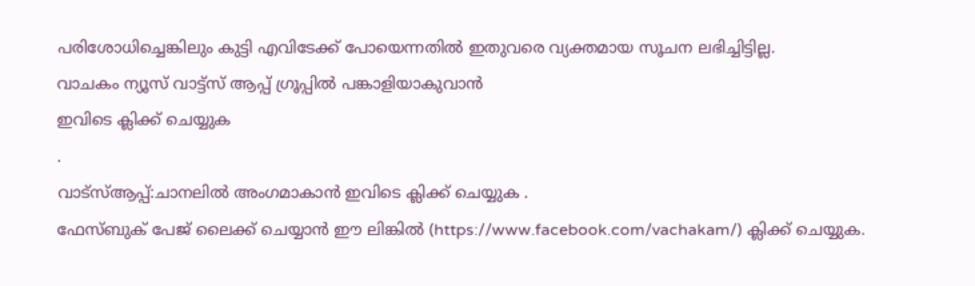പരിശോധിച്ചെങ്കിലും കുട്ടി എവിടേക്ക് പോയെന്നതിൽ ഇതുവരെ വ്യക്തമായ സൂചന ലഭിച്ചിട്ടില്ല.
വാചകം ന്യൂസ് വാട്ട്സ് ആപ്പ് ഗ്രൂപ്പിൽ പങ്കാളിയാകുവാൻ
ഇവിടെ ക്ലിക്ക് ചെയ്യുക
.
വാട്സ്ആപ്പ്:ചാനലിൽ അംഗമാകാൻ ഇവിടെ ക്ലിക്ക് ചെയ്യുക .
ഫേസ്ബുക് പേജ് ലൈക്ക് ചെയ്യാൻ ഈ ലിങ്കിൽ (https://www.facebook.com/vachakam/) ക്ലിക്ക് ചെയ്യുക.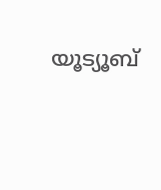യൂട്യൂബ്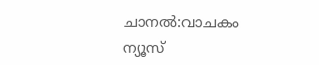ചാനൽ:വാചകം ന്യൂസ്